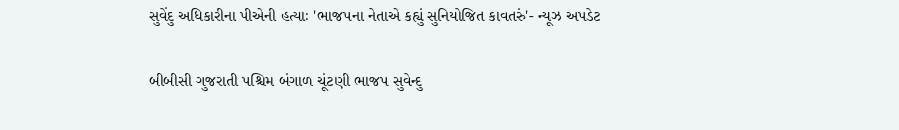સુવેંદુ અધિકારીના પીએની હત્યાઃ 'ભાજપના નેતાએ કહ્યું સુનિયોજિત કાવતરું'- ન્યૂઝ અપડેટ

બીબીસી ગુજરાતી પશ્ચિમ બંગાળ ચૂંટણી ભાજપ સુવેન્દુ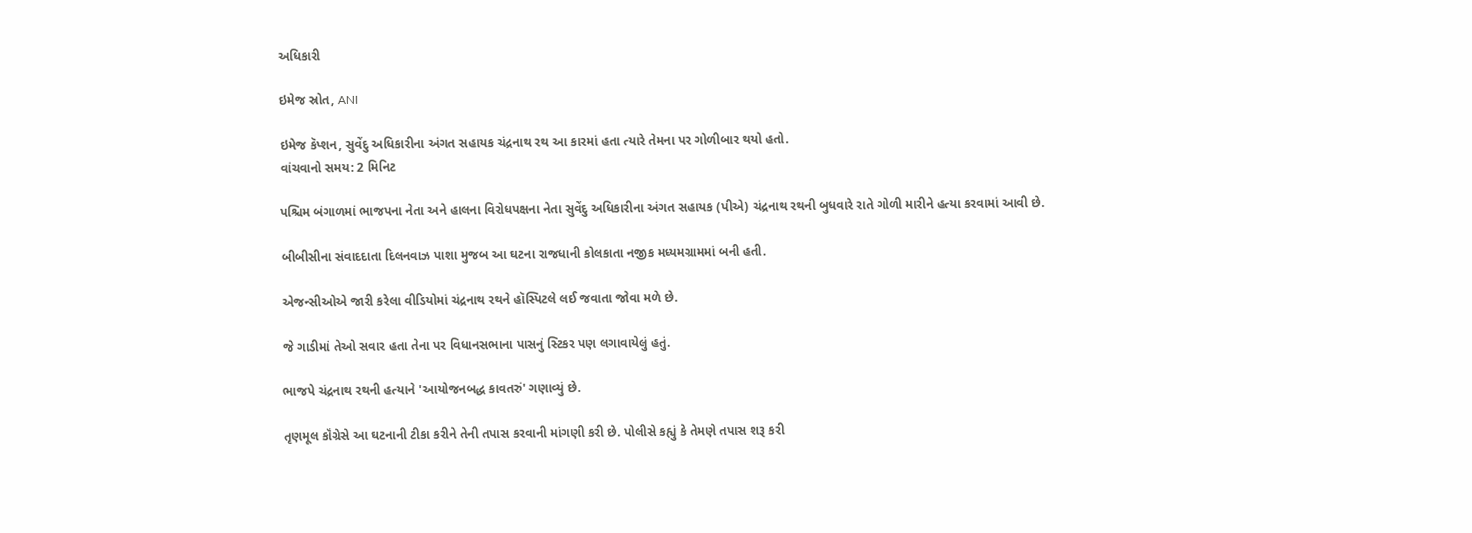અધિકારી

ઇમેજ સ્રોત, ANI

ઇમેજ કૅપ્શન, સુવેંદુ અધિકારીના અંગત સહાયક ચંદ્રનાથ રથ આ કારમાં હતા ત્યારે તેમના પર ગોળીબાર થયો હતો.
વાંચવાનો સમય: 2 મિનિટ

પશ્ચિમ બંગાળમાં ભાજપના નેતા અને હાલના વિરોધપક્ષના નેતા સુવેંદુ અધિકારીના અંગત સહાયક (પીએ) ચંદ્રનાથ રથની બુધવારે રાતે ગોળી મારીને હત્યા કરવામાં આવી છે.

બીબીસીના સંવાદદાતા દિલનવાઝ પાશા મુજબ આ ઘટના રાજધાની કોલકાતા નજીક મધ્યમગ્રામમાં બની હતી.

એજન્સીઓએ જારી કરેલા વીડિયોમાં ચંદ્રનાથ રથને હૉસ્પિટલે લઈ જવાતા જોવા મળે છે.

જે ગાડીમાં તેઓ સવાર હતા તેના પર વિધાનસભાના પાસનું સ્ટિકર પણ લગાવાયેલું હતું.

ભાજપે ચંદ્રનાથ રથની હત્યાને 'આયોજનબદ્ધ કાવતરું' ગણાવ્યું છે.

તૃણમૂલ કૉંગ્રેસે આ ઘટનાની ટીકા કરીને તેની તપાસ કરવાની માંગણી કરી છે. પોલીસે કહ્યું કે તેમણે તપાસ શરૂ કરી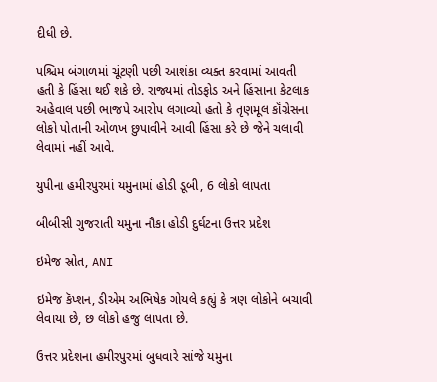દીધી છે.

પશ્ચિમ બંગાળમાં ચૂંટણી પછી આશંકા વ્યક્ત કરવામાં આવતી હતી કે હિંસા થઈ શકે છે. રાજ્યમાં તોડફોડ અને હિંસાના કેટલાક અહેવાલ પછી ભાજપે આરોપ લગાવ્યો હતો કે તૃણમૂલ કૉંગ્રેસના લોકો પોતાની ઓળખ છુપાવીને આવી હિંસા કરે છે જેને ચલાવી લેવામાં નહીં આવે.

યુપીના હમીરપુરમાં યમુનામાં હોડી ડૂબી, 6 લોકો લાપતા

બીબીસી ગુજરાતી યમુના નૌકા હોડી દુર્ઘટના ઉત્તર પ્રદેશ

ઇમેજ સ્રોત, ANI

ઇમેજ કૅપ્શન, ડીએમ અભિષેક ગોયલે કહ્યું કે ત્રણ લોકોને બચાવી લેવાયા છે, છ લોકો હજુ લાપતા છે.

ઉત્તર પ્રદેશના હમીરપુરમાં બુધવારે સાંજે યમુના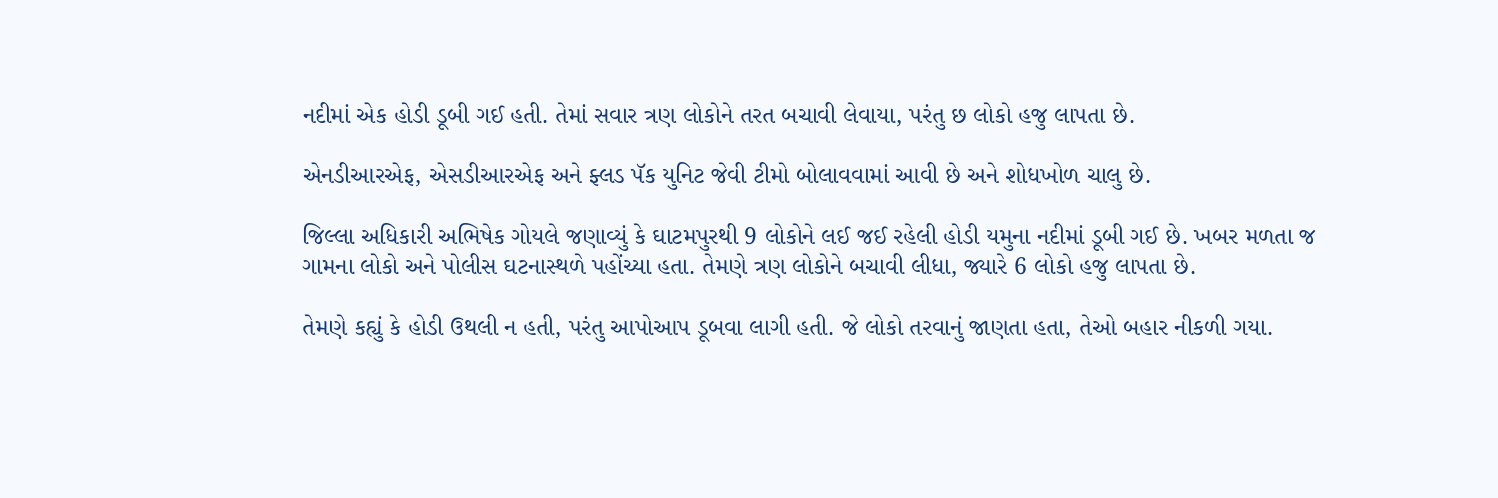નદીમાં એક હોડી ડૂબી ગઈ હતી. તેમાં સવાર ત્રણ લોકોને તરત બચાવી લેવાયા, પરંતુ છ લોકો હજુ લાપતા છે.

એનડીઆરએફ, એસડીઆરએફ અને ફ્લડ પૅક યુનિટ જેવી ટીમો બોલાવવામાં આવી છે અને શોધખોળ ચાલુ છે.

જિલ્લા અધિકારી અભિષેક ગોયલે જણાવ્યું કે ઘાટમપુરથી 9 લોકોને લઈ જઈ રહેલી હોડી યમુના નદીમાં ડૂબી ગઈ છે. ખબર મળતા જ ગામના લોકો અને પોલીસ ઘટનાસ્થળે પહોંચ્યા હતા. તેમણે ત્રણ લોકોને બચાવી લીધા, જ્યારે 6 લોકો હજુ લાપતા છે.

તેમણે કહ્યું કે હોડી ઉથલી ન હતી, પરંતુ આપોઆપ ડૂબવા લાગી હતી. જે લોકો તરવાનું જાણતા હતા, તેઓ બહાર નીકળી ગયા.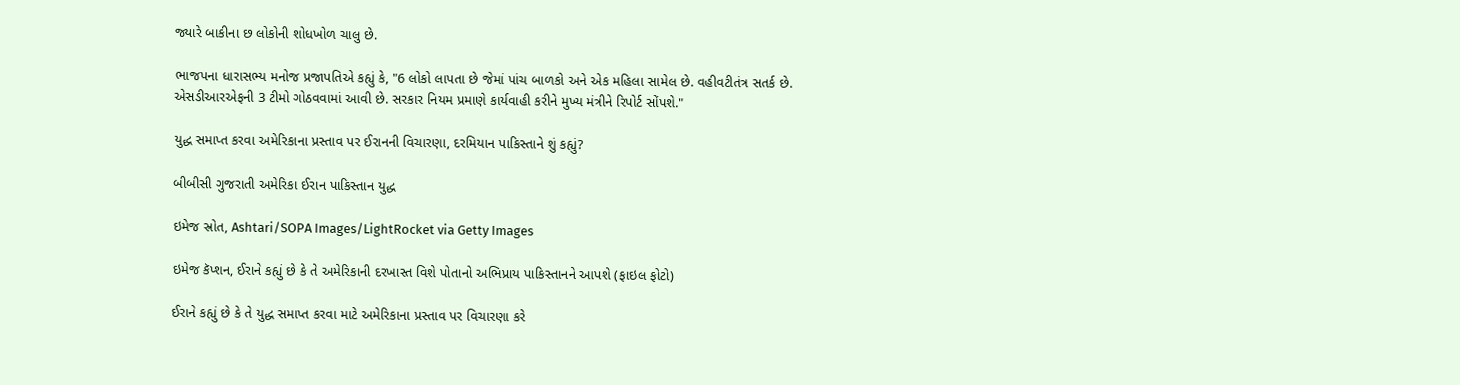જ્યારે બાકીના છ લોકોની શોધખોળ ચાલુ છે.

ભાજપના ધારાસભ્ય મનોજ પ્રજાપતિએ કહ્યું કે, "6 લોકો લાપતા છે જેમાં પાંચ બાળકો અને એક મહિલા સામેલ છે. વહીવટીતંત્ર સતર્ક છે. એસડીઆરએફની 3 ટીમો ગોઠવવામાં આવી છે. સરકાર નિયમ પ્રમાણે કાર્યવાહી કરીને મુખ્ય મંત્રીને રિપોર્ટ સોંપશે."

યુદ્ધ સમાપ્ત કરવા અમેરિકાના પ્રસ્તાવ પર ઈરાનની વિચારણા, દરમિયાન પાકિસ્તાને શું કહ્યું?

બીબીસી ગુજરાતી અમેરિકા ઈરાન પાકિસ્તાન યુદ્ધ

ઇમેજ સ્રોત, Ashtari/SOPA Images/LightRocket via Getty Images

ઇમેજ કૅપ્શન, ઈરાને કહ્યું છે કે તે અમેરિકાની દરખાસ્ત વિશે પોતાનો અભિપ્રાય પાકિસ્તાનને આપશે (ફાઇલ ફોટો)

ઈરાને કહ્યું છે કે તે યુદ્ધ સમાપ્ત કરવા માટે અમેરિકાના પ્રસ્તાવ પર વિચારણા કરે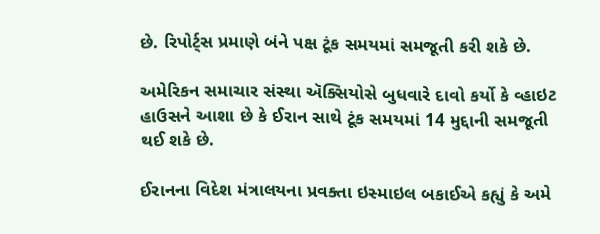છે. રિપોર્ટ્સ પ્રમાણે બંને પક્ષ ટૂંક સમયમાં સમજૂતી કરી શકે છે.

અમેરિકન સમાચાર સંસ્થા ઍક્સિયોસે બુધવારે દાવો કર્યો કે વ્હાઇટ હાઉસને આશા છે કે ઈરાન સાથે ટૂંક સમયમાં 14 મુદ્દાની સમજૂતી થઈ શકે છે.

ઈરાનના વિદેશ મંત્રાલયના પ્રવક્તા ઇસ્માઇલ બકાઈએ કહ્યું કે અમે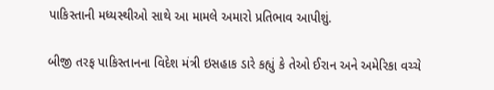પાકિસ્તાની મધ્યસ્થીઓ સાથે આ મામલે અમારો પ્રતિભાવ આપીશું.

બીજી તરફ પાકિસ્તાનના વિદેશ મંત્રી ઇસહાક ડારે કહ્યું કે તેઓ ઈરાન અને અમેરિકા વચ્ચે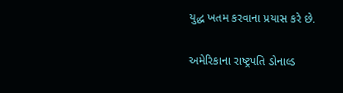યુદ્ધ ખતમ કરવાના પ્રયાસ કરે છે.

અમેરિકાના રાષ્ટ્રપતિ ડોનાલ્ડ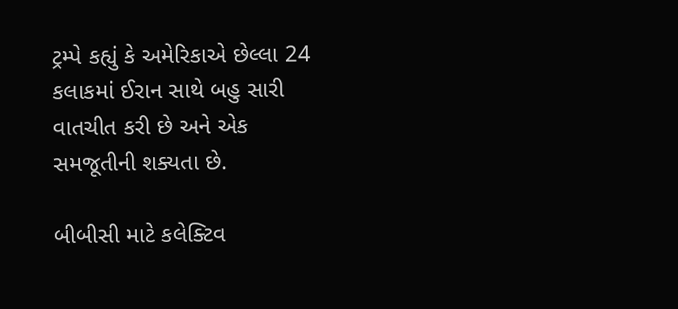ટ્રમ્પે કહ્યું કે અમેરિકાએ છેલ્લા 24 કલાકમાં ઈરાન સાથે બહુ સારી વાતચીત કરી છે અને એક સમજૂતીની શક્યતા છે.

બીબીસી માટે કલેક્ટિવ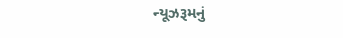ન્યૂઝરૂમનું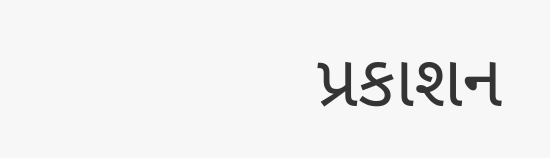પ્રકાશન